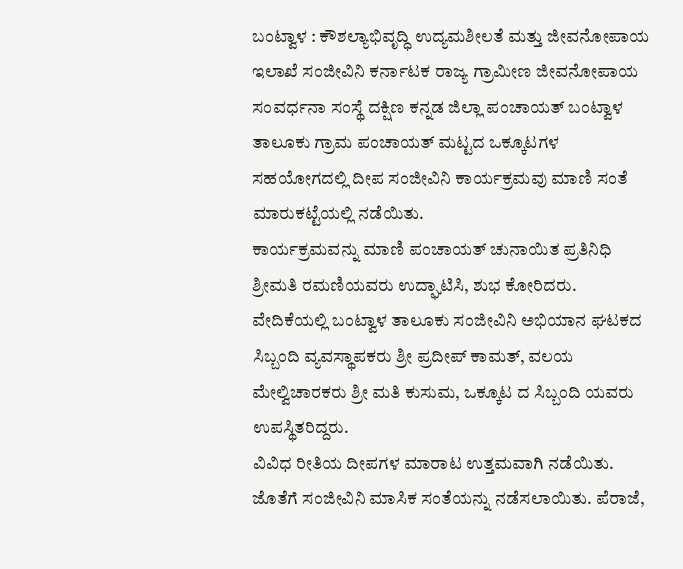ಬಂಟ್ವಾಳ : ಕೌಶಲ್ಯಾಭಿವೃದ್ಧಿ ಉದ್ಯಮಶೀಲತೆ ಮತ್ತು ಜೀವನೋಪಾಯ ಇಲಾಖೆ ಸಂಜೀವಿನಿ ಕರ್ನಾಟಕ ರಾಜ್ಯ ಗ್ರಾಮೀಣ ಜೀವನೋಪಾಯ ಸಂವರ್ಧನಾ ಸಂಸ್ಥೆ ದಕ್ಷಿಣ ಕನ್ನಡ ಜಿಲ್ಲಾ ಪಂಚಾಯತ್ ಬಂಟ್ವಾಳ ತಾಲೂಕು ಗ್ರಾಮ ಪಂಚಾಯತ್ ಮಟ್ಟದ ಒಕ್ಕೂಟಗಳ ಸಹಯೋಗದಲ್ಲಿ ದೀಪ ಸಂಜೀವಿನಿ ಕಾರ್ಯಕ್ರಮವು ಮಾಣಿ ಸಂತೆ ಮಾರುಕಟ್ಟೆಯಲ್ಲಿ ನಡೆಯಿತು.
ಕಾರ್ಯಕ್ರಮವನ್ನು ಮಾಣಿ ಪಂಚಾಯತ್ ಚುನಾಯಿತ ಪ್ರತಿನಿಧಿ ಶ್ರೀಮತಿ ರಮಣಿಯವರು ಉದ್ಘಾಟಿಸಿ, ಶುಭ ಕೋರಿದರು. ವೇದಿಕೆಯಲ್ಲಿ ಬಂಟ್ವಾಳ ತಾಲೂಕು ಸಂಜೀವಿನಿ ಅಭಿಯಾನ ಘಟಕದ ಸಿಬ್ಬಂದಿ ವ್ಯವಸ್ಥಾಪಕರು ಶ್ರೀ ಪ್ರದೀಪ್ ಕಾಮತ್, ವಲಯ ಮೇಲ್ವಿಚಾರಕರು ಶ್ರೀ ಮತಿ ಕುಸುಮ, ಒಕ್ಕೂಟ ದ ಸಿಬ್ಬಂದಿ ಯವರು ಉಪಸ್ಥಿತರಿದ್ದರು.
ವಿವಿಧ ರೀತಿಯ ದೀಪಗಳ ಮಾರಾಟ ಉತ್ತಮವಾಗಿ ನಡೆಯಿತು. ಜೊತೆಗೆ ಸಂಜೀವಿನಿ ಮಾಸಿಕ ಸಂತೆಯನ್ನು ನಡೆಸಲಾಯಿತು. ಪೆರಾಜೆ,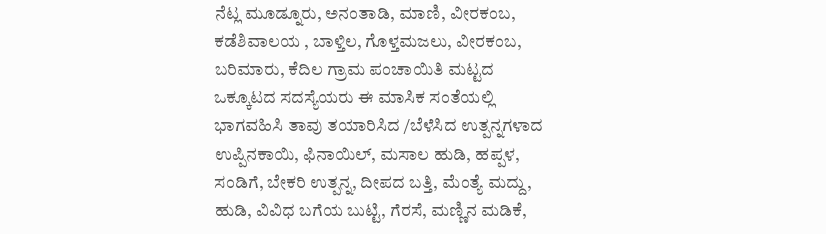ನೆಟ್ಲ ಮೂಡ್ನೂರು, ಅನಂತಾಡಿ, ಮಾಣಿ, ವೀರಕಂಬ, ಕಡೆಶಿವಾಲಯ , ಬಾಳ್ತಿಲ, ಗೊಳ್ತಮಜಲು, ವೀರಕಂಬ, ಬರಿಮಾರು, ಕೆದಿಲ ಗ್ರಾಮ ಪಂಚಾಯಿತಿ ಮಟ್ಟದ ಒಕ್ಕೂಟದ ಸದಸ್ಯೆಯರು ಈ ಮಾಸಿಕ ಸಂತೆಯಲ್ಲಿ ಭಾಗವಹಿಸಿ ತಾವು ತಯಾರಿಸಿದ /ಬೆಳೆಸಿದ ಉತ್ಪನ್ನಗಳಾದ ಉಪ್ಪಿನಕಾಯಿ, ಫಿನಾಯಿಲ್, ಮಸಾಲ ಹುಡಿ, ಹಪ್ಪಳ, ಸಂಡಿಗೆ, ಬೇಕರಿ ಉತ್ಪನ್ನ, ದೀಪದ ಬತ್ತಿ, ಮೆಂತ್ಯೆ ಮದ್ದು, ಹುಡಿ, ವಿವಿಧ ಬಗೆಯ ಬುಟ್ಟಿ, ಗೆರಸೆ, ಮಣ್ಣಿನ ಮಡಿಕೆ,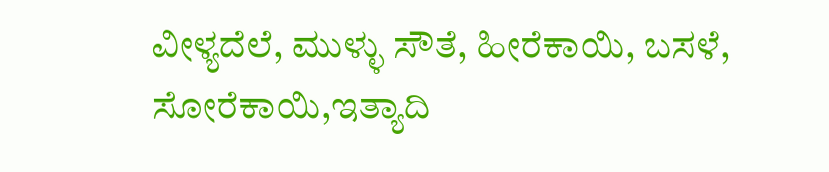ವೀಳ್ಯದೆಲೆ, ಮುಳ್ಳು ಸೌತೆ, ಹೀರೆಕಾಯಿ, ಬಸಳೆ, ಸೋರೆಕಾಯಿ,ಇತ್ಯಾದಿ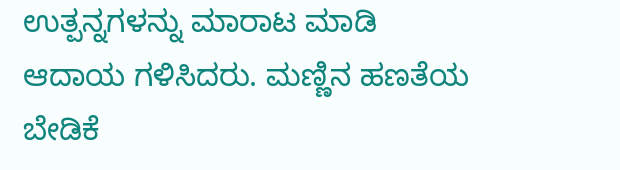ಉತ್ಪನ್ನಗಳನ್ನು ಮಾರಾಟ ಮಾಡಿ ಆದಾಯ ಗಳಿಸಿದರು. ಮಣ್ಣಿನ ಹಣತೆಯ ಬೇಡಿಕೆ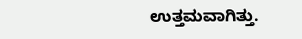ಉತ್ತಮವಾಗಿತ್ತು.